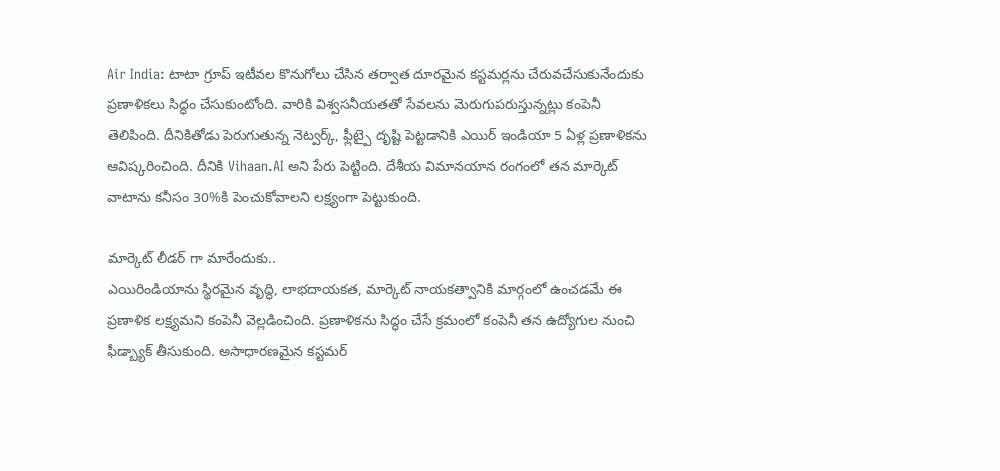Air India: టాటా గ్రూప్ ఇటీవల కొనుగోలు చేసిన తర్వాత దూరమైన కస్టమర్లను చేరువచేసుకునేందుకు ప్రణాళికలు సిద్ధం చేసుకుంటోంది. వారికి విశ్వసనీయతతో సేవలను మెరుగుపరుస్తున్నట్లు కంపెనీ తెలిపింది. దీనికితోడు పెరుగుతున్న నెట్వర్క్, ఫ్లీట్పై దృష్టి పెట్టడానికి ఎయిర్ ఇండియా 5 ఏళ్ల ప్రణాళికను ఆవిష్కరించింది. దీనికి Vihaan.AI అని పేరు పెట్టింది. దేశీయ విమానయాన రంగంలో తన మార్కెట్ వాటాను కనీసం 30%కి పెంచుకోవాలని లక్ష్యంగా పెట్టుకుంది.

మార్కెట్ లీడర్ గా మారేందుకు..
ఎయిరిండియాను స్థిరమైన వృద్ధి, లాభదాయకత, మార్కెట్ నాయకత్వానికి మార్గంలో ఉంచడమే ఈ ప్రణాళిక లక్ష్యమని కంపెనీ వెల్లడించింది. ప్రణాళికను సిద్ధం చేసే క్రమంలో కంపెనీ తన ఉద్యోగుల నుంచి ఫీడ్బ్యాక్ తీసుకుంది. అసాధారణమైన కస్టమర్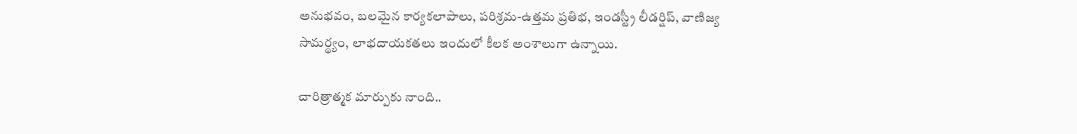అనుభవం, బలమైన కార్యకలాపాలు, పరిశ్రమ-ఉత్తమ ప్రతిభ, ఇండస్ట్రీ లీడర్షిప్, వాణిజ్య సామర్థ్యం, లాభదాయకతలు ఇందులో కీలక అంశాలుగా ఉన్నాయి.

చారిత్రాత్మక మార్పుకు నాంది..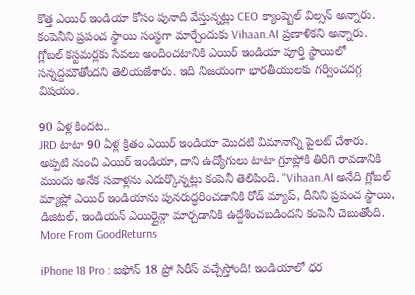కొత్త ఎయిర్ ఇండియా కోసం పునాది వేస్తున్నట్లు CEO క్యాంప్బెల్ విల్సన్ అన్నారు. కంపెనీని ప్రపంచ స్థాయి సంస్థగా మార్చేందుకు Vihaan.AI ప్రణాళికని అన్నారు. గ్లోబల్ కస్టమర్లకు సేవలు అందించటానికి ఎయిర్ ఇండియా పూర్తి స్థాయిలో సన్నద్దమౌతోందని తెలియజేశారు. ఇది నిజయంగా భారతీయులకు గర్వించదగ్గ విషయం.

90 ఏళ్ల కిందట..
JRD టాటా 90 ఏళ్ల క్రితం ఎయిర్ ఇండియా మొదటి విమానాన్ని పైలట్ చేశారు. అప్పటి నుంచి ఎయిర్ ఇండియా, దాని ఉద్యోగులు టాటా గ్రూప్లోకి తిరిగి రావడానికి ముందు అనేక సవాళ్లను ఎదుర్కొన్నట్లు కంపెనీ తెలిపింది. "Vihaan.AI అనేది గ్లోబల్ మ్యాప్లో ఎయిర్ ఇండియాను పునరుద్ధరించడానికి రోడ్ మ్యాప్, దీనిని ప్రపంచ స్థాయి, డిజిటల్, ఇండియన్ ఎయిర్లైన్గా మార్చడానికి ఉద్దేశించబడిందని కంపెనీ చెబుతోంది.
More From GoodReturns

iPhone 18 Pro : ఐఫోన్ 18 ప్రో సిరీస్ వచ్చేస్తోంది! ఇండియాలో ధర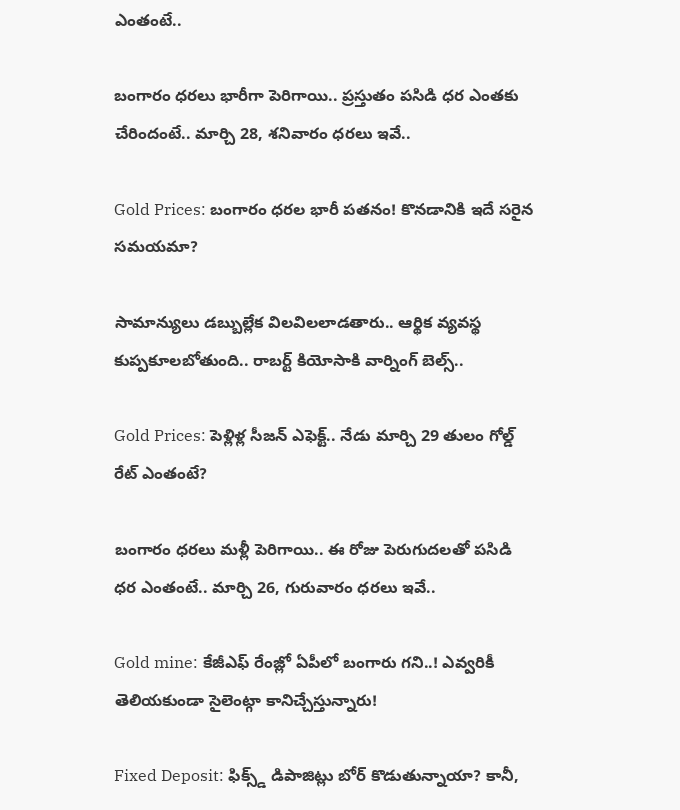ఎంతంటే..

బంగారం ధరలు భారీగా పెరిగాయి.. ప్రస్తుతం పసిడి ధర ఎంతకు చేరిందంటే.. మార్చి 28, శనివారం ధరలు ఇవే..

Gold Prices: బంగారం ధరల భారీ పతనం! కొనడానికి ఇదే సరైన సమయమా?

సామాన్యులు డబ్బుల్లేక విలవిలలాడతారు.. ఆర్థిక వ్యవస్థ కుప్పకూలబోతుంది.. రాబర్ట్ కియోసాకి వార్నింగ్ బెల్స్..

Gold Prices: పెళ్లిళ్ల సీజన్ ఎఫెక్ట్.. నేడు మార్చి 29 తులం గోల్డ్ రేట్ ఎంతంటే?

బంగారం ధరలు మళ్లీ పెరిగాయి.. ఈ రోజు పెరుగుదలతో పసిడి ధర ఎంతంటే.. మార్చి 26, గురువారం ధరలు ఇవే..

Gold mine: కేజీఎఫ్ రేంజ్లో ఏపీలో బంగారు గని..! ఎవ్వరికీ తెలియకుండా సైలెంట్గా కానిచ్చేస్తున్నారు!

Fixed Deposit: ఫిక్స్డ్ డిపాజిట్లు బోర్ కొడుతున్నాయా? కానీ,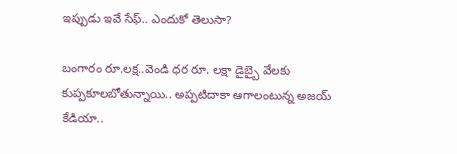ఇప్పుడు ఇవే సేఫ్.. ఎందుకో తెలుసా?

బంగారం రూ.లక్ష..వెండి ధర రూ. లక్షా డైబ్బై వేలకు కుప్పకూలబోతున్నాయి.. అప్పటిదాకా ఆగాలంటున్న అజయ్ కేడియా..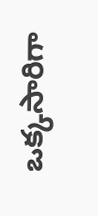ఒక్కసారిగా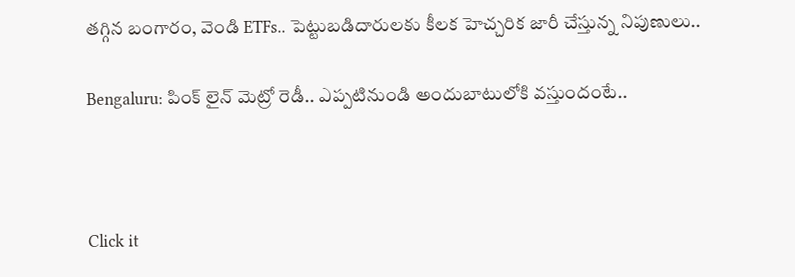తగ్గిన బంగారం, వెండి ETFs.. పెట్టుబడిదారులకు కీలక హెచ్చరిక జారీ చేస్తున్న నిపుణులు..

Bengaluru: పింక్ లైన్ మెట్రో రెడీ.. ఎప్పటినుండి అందుబాటులోకి వస్తుందంటే..



Click it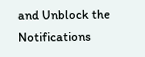and Unblock the Notifications